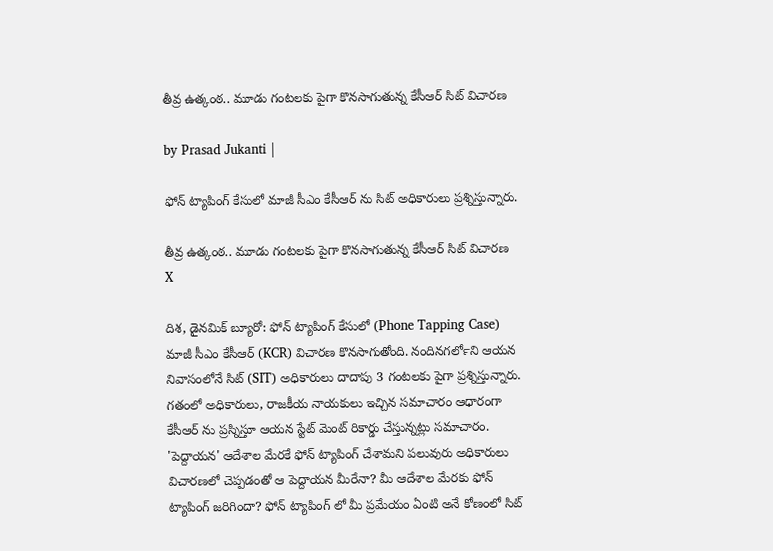తీవ్ర ఉత్కంఠ.. మూడు గంటలకు పైగా కొనసాగుతున్న కేసీఆర్ సిట్ విచారణ

by Prasad Jukanti |

ఫోన్ ట్యాపింగ్ కేసులో మాజీ సీఎం కేసీఆర్ ను సిట్ అధికారులు ప్రశ్నిస్తున్నారు.

తీవ్ర ఉత్కంఠ.. మూడు గంటలకు పైగా కొనసాగుతున్న కేసీఆర్ సిట్ విచారణ
X

దిశ, డైనమిక్ బ్యూరో: ఫోన్ ట్యాపింగ్ కేసులో (Phone Tapping Case) మాజీ సీఎం కేసీఆర్ (KCR) విచారణ కొనసాగుతోంది. నందినగర్‍లోని ఆయన నివాసంలోనే సిట్ (SIT) అధికారులు దాదాపు 3 గంటలకు పైగా ప్రశ్నిస్తున్నారు. గతంలో అధికారులు, రాజకీయ నాయకులు ఇచ్చిన సమాచారం ఆధారంగా కేసీఆర్ ను ప్రస్నిస్తూ ఆయన స్టేట్ మెంట్ రికార్డు చేస్తున్నట్లు సమాచారం. 'పెద్దాయన' ఆదేశాల మేరకే ఫోన్ ట్యాపింగ్ చేశామని పలువురు అధికారులు విచారణలో చెప్పడంతో ఆ పెద్దాయన మీరేనా? మీ ఆదేశాల మేరకు ఫోన్ ట్యాపింగ్ జరిగిందా? ఫోన్ ట్యాపింగ్ లో మీ ప్రమేయం ఏంటి అనే కోణంలో సిట్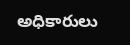అధికారులు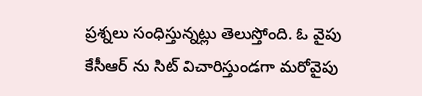ప్రశ్నలు సంధిస్తున్నట్లు తెలుస్తోంది. ఓ వైపు కేసీఆర్ ను సిట్ విచారిస్తుండగా మరోవైపు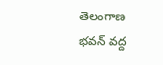తెలంగాణ భవన్ వద్ద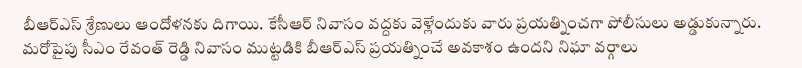బీఆర్ఎస్ శ్రేణులు ఆందోళనకు దిగాయి. కేసీఆర్ నివాసం వద్దకు వెళ్లేందుకు వారు ప్రయత్నించగా పోలీసులు అడ్డుకున్నారు. మరోపైపు సీఎం రేవంత్ రెడ్డి నివాసం ముట్టడికి బీఆర్ఎస్ ప్రయత్నించే అవకాశం ఉందని నిఘా వర్గాలు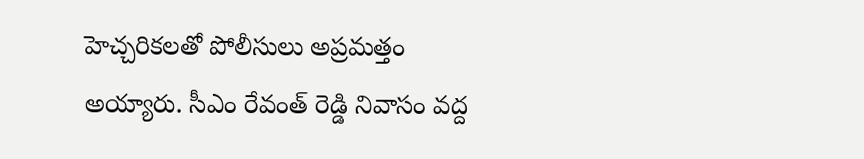హెచ్చరికలతో పోలీసులు అప్రమత్తం అయ్యారు. సీఎం రేవంత్ రెడ్డి నివాసం వద్ద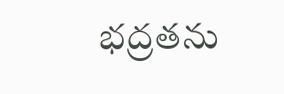భద్రతను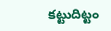కట్టుదిట్టం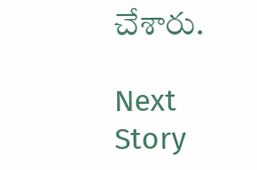చేశారు.

Next Story